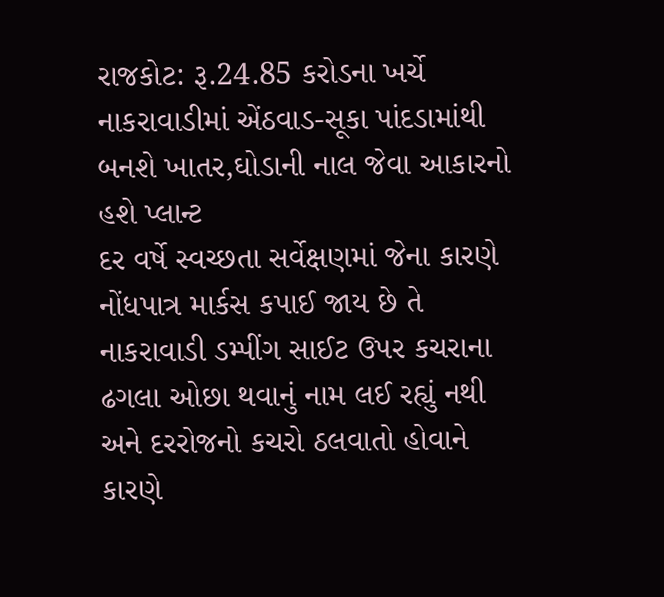રાજકોટ: રૂ.24.85 કરોડના ખર્ચે નાકરાવાડીમાં એંઠવાડ-સૂકા પાંદડામાંથી બનશે ખાતર,ઘોડાની નાલ જેવા આકારનો હશે પ્લાન્ટ
દર વર્ષે સ્વચ્છતા સર્વેક્ષણમાં જેના કારણે નોંધપાત્ર માર્કસ કપાઈ જાય છે તે નાકરાવાડી ડમ્પીંગ સાઈટ ઉપર કચરાના ઢગલા ઓછા થવાનું નામ લઈ રહ્યું નથી અને દરરોજનો કચરો ઠલવાતો હોવાને કારણે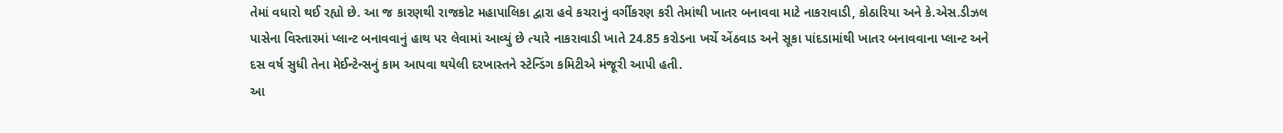તેમાં વધારો થઈ રહ્યો છે. આ જ કારણથી રાજકોટ મહાપાલિકા દ્વારા હવે કચરાનું વર્ગીકરણ કરી તેમાંથી ખાતર બનાવવા માટે નાકરાવાડી, કોઠારિયા અને કે.એસ.ડીઝલ પાસેના વિસ્તારમાં પ્લાન્ટ બનાવવાનું હાથ પર લેવામાં આવ્યું છે ત્યારે નાકરાવાડી ખાતે 24.85 કરોડના ખર્ચે એંઠવાડ અને સૂકા પાંદડામાંથી ખાતર બનાવવાના પ્લાન્ટ અને દસ વર્ષ સુધી તેના મેઈન્ટેન્સનું કામ આપવા થયેલી દરખાસ્તને સ્ટેન્ડિંગ કમિટીએ મંજૂરી આપી હતી.
આ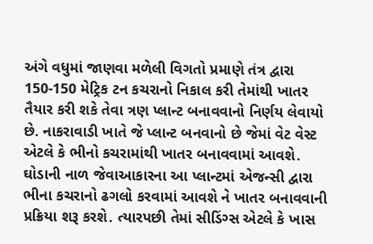અંગે વધુમાં જાણવા મળેલી વિગતો પ્રમાણે તંત્ર દ્વારા 150-150 મેટ્રિક ટન કચરાનો નિકાલ કરી તેમાંથી ખાતર તૈયાર કરી શકે તેવા ત્રણ પ્લાન્ટ બનાવવાનો નિર્ણય લેવાયો છે. નાકરાવાડી ખાતે જે પ્લાન્ટ બનવાનો છે જેમાં વેટ વેસ્ટ એટલે કે ભીનો કચરામાંથી ખાતર બનાવવામાં આવશે. ઘોડાની નાળ જેવાઆકારના આ પ્લાન્ટમાં એજન્સી દ્વારા ભીના કચરાનો ઢગલો કરવામાં આવશે ને ખાતર બનાવવાની પ્રક્રિયા શરૂ કરશે. ત્યારપછી તેમાં સીડિંગ્સ એટલે કે ખાસ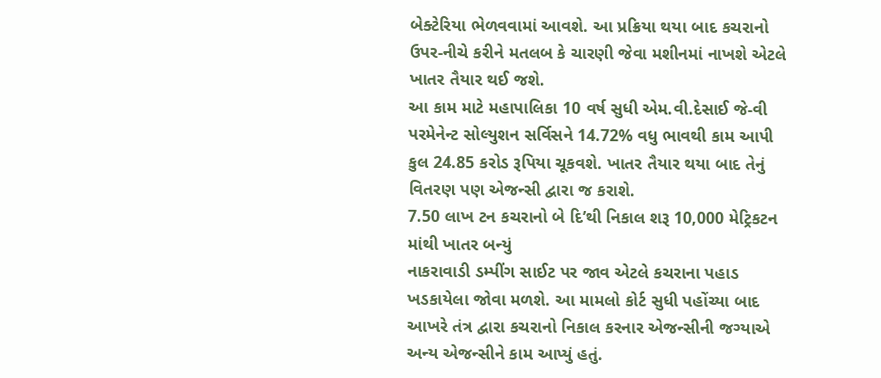બેક્ટેરિયા ભેળવવામાં આવશે. આ પ્રક્રિયા થયા બાદ કચરાનો ઉપર-નીચે કરીને મતલબ કે ચારણી જેવા મશીનમાં નાખશે એટલે ખાતર તૈયાર થઈ જશે.
આ કામ માટે મહાપાલિકા 10 વર્ષ સુધી એમ.વી.દેસાઈ જે-વી પરમેનેન્ટ સોલ્યુશન સર્વિસને 14.72% વધુ ભાવથી કામ આપી કુલ 24.85 કરોડ રૂપિયા ચૂકવશે. ખાતર તૈયાર થયા બાદ તેનું વિતરણ પણ એજન્સી દ્વારા જ કરાશે.
7.50 લાખ ટન કચરાનો બે દિ’થી નિકાલ શરૂ 10,000 મેટ્રિકટન માંથી ખાતર બન્યું
નાકરાવાડી ડમ્પીંગ સાઈટ પર જાવ એટલે કચરાના પહાડ ખડકાયેલા જોવા મળશે. આ મામલો કોર્ટ સુધી પહોંચ્યા બાદ આખરે તંત્ર દ્વારા કચરાનો નિકાલ કરનાર એજન્સીની જગ્યાએ અન્ય એજન્સીને કામ આપ્યું હતું.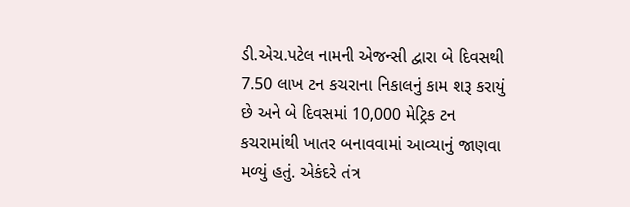ડી.એચ.પટેલ નામની એજન્સી દ્વારા બે દિવસથી 7.50 લાખ ટન કચરાના નિકાલનું કામ શરૂ કરાયું છે અને બે દિવસમાં 10,000 મેટ્રિક ટન કચરામાંથી ખાતર બનાવવામાં આવ્યાનું જાણવા મળ્યું હતું. એકંદરે તંત્ર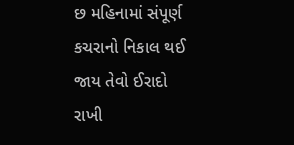છ મહિનામાં સંપૂર્ણ કચરાનો નિકાલ થઈ જાય તેવો ઈરાદો રાખી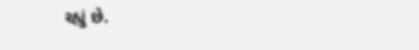રહ્યું છે.